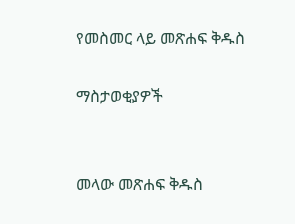የመስመር ላይ መጽሐፍ ቅዱስ

ማስታወቂያዎች


መላው መጽሐፍ ቅዱስ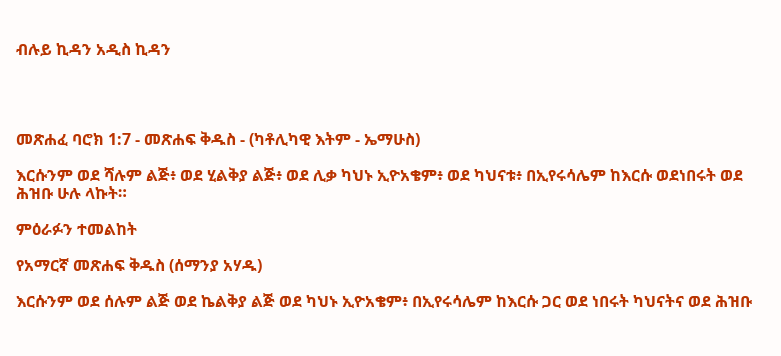ብሉይ ኪዳን አዲስ ኪዳን




መጽሐፈ ባሮክ 1:7 - መጽሐፍ ቅዱስ - (ካቶሊካዊ እትም - ኤማሁስ)

እርሱንም ወደ ሻሉም ልጅ፥ ወደ ሂልቅያ ልጅ፥ ወደ ሊቃ ካህኑ ኢዮአቄም፥ ወደ ካህናቱ፥ በኢየሩሳሌም ከእርሱ ወደነበሩት ወደ ሕዝቡ ሁሉ ላኩት።

ምዕራፉን ተመልከት

የአማርኛ መጽሐፍ ቅዱስ (ሰማንያ አሃዱ)

እርሱንም ወደ ሰሉም ልጅ ወደ ኬልቅያ ልጅ ወደ ካህኑ ኢዮአቄም፥ በኢየሩሳሌም ከእርሱ ጋር ወደ ነበሩት ካህናትና ወደ ሕዝቡ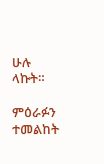ሁሉ ላኩት።

ምዕራፉን ተመልከት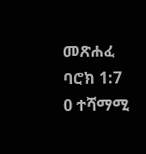መጽሐፈ ባሮክ 1:7
0 ተሻማሚ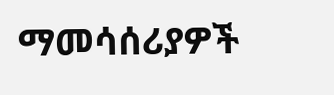ማመሳሰሪያዎች